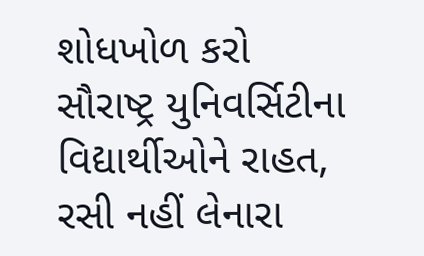શોધખોળ કરો
સૌરાષ્ટ્ર યુનિવર્સિટીના વિદ્યાર્થીઓને રાહત, રસી નહીં લેનારા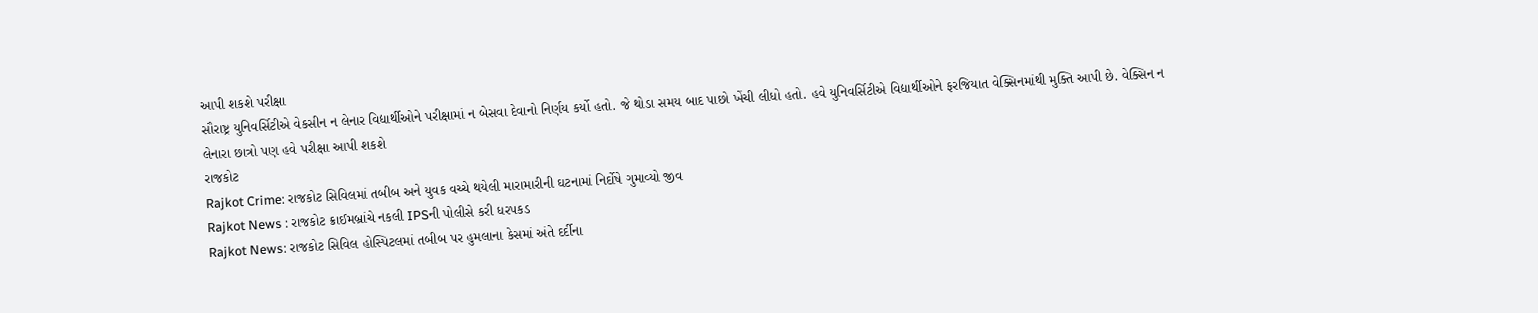આપી શકશે પરીક્ષા
સૌરાષ્ટ્ર યુનિવર્સિટીએ વેકસીન ન લેનાર વિદ્યાર્થીઓને પરીક્ષામાં ન બેસવા દેવાનો નિર્ણય કર્યો હતો. જે થોડા સમય બાદ પાછો ખેંચી લીધો હતો. હવે યુનિવર્સિટીએ વિદ્યાર્થીઓને ફરજિયાત વેક્સિનમાંથી મુક્તિ આપી છે. વેક્સિન ન લેનારા છાત્રો પણ હવે પરીક્ષા આપી શકશે
રાજકોટ
Rajkot Crime: રાજકોટ સિવિલમાં તબીબ અને યુવક વચ્ચે થયેલી મારામારીની ઘટનામાં નિર્દોષે ગુમાવ્યો જીવ
Rajkot News : રાજકોટ ક્રાઈમબ્રાંચે નકલી IPSની પોલીસે કરી ધરપકડ
Rajkot News: રાજકોટ સિવિલ હોસ્પિટલમાં તબીબ પર હુમલાના કેસમાં અંતે દર્દીના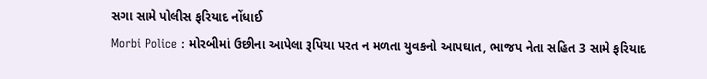સગા સામે પોલીસ ફરિયાદ નોંધાઈ
Morbi Police : મોરબીમાં ઉછીના આપેલા રૂપિયા પરત ન મળતા યુવકનો આપઘાત, ભાજપ નેતા સહિત 3 સામે ફરિયાદ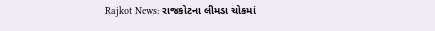Rajkot News: રાજકોટના લીમડા ચોકમાં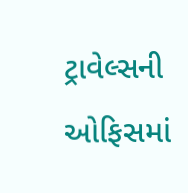ટ્રાવેલ્સની ઓફિસમાં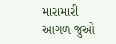મારામારી
આગળ જુઓ